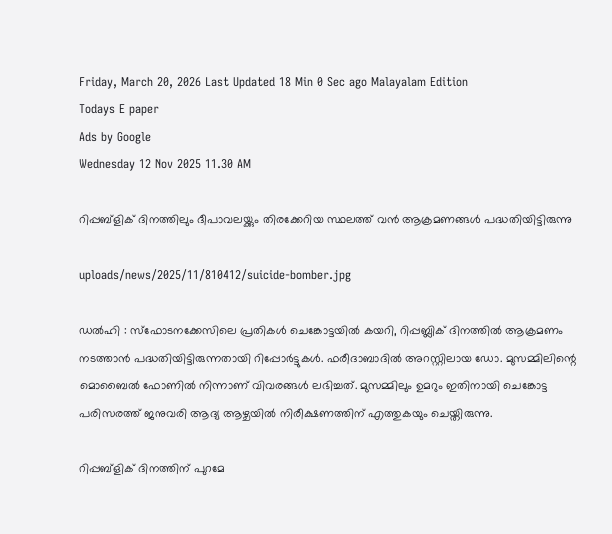Friday, March 20, 2026 Last Updated 18 Min 0 Sec ago Malayalam Edition
Todays E paper
Ads by Google
Wednesday 12 Nov 2025 11.30 AM

റിപ്പബ്‌ളിക് ദിനത്തിലും ദീപാവലയ്ക്കും തിരക്കേറിയ സ്ഥലത്ത് വന്‍ ആക്രമണങ്ങള്‍ പദ്ധതിയിട്ടിരുന്നു

uploads/news/2025/11/810412/suicide-bomber.jpg

ഡല്‍ഹി : സ്‌ഫോടനക്കേസിലെ പ്രതികള്‍ ചെങ്കോട്ടയില്‍ കയറി, റിപ്പബ്ലിക് ദിനത്തില്‍ ആക്രമണം നടത്താന്‍ പദ്ധതിയിട്ടിരുന്നതായി റിപ്പോര്‍ട്ടുകള്‍. ഫരീദാബാദില്‍ അറസ്റ്റിലായ ഡോ. മുസമ്മിലിന്റെ മൊബൈല്‍ ഫോണില്‍ നിന്നാണ് വിവരങ്ങള്‍ ലഭിച്ചത്. മുസമ്മിലും ഉമറും ഇതിനായി ചെങ്കോട്ട പരിസരത്ത് ജനുവരി ആദ്യ ആഴ്ചയില്‍ നിരീക്ഷണത്തിന് എത്തുകയും ചെയ്തിരുന്നു.

റിപ്പബ്‌ളിക് ദിനത്തിന് പുറമേ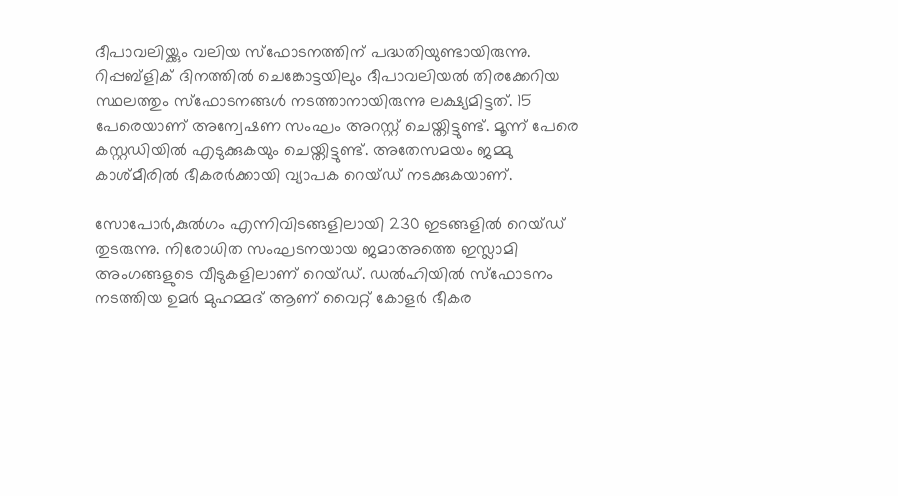ദീപാവലിയ്ക്കും വലിയ സ്‌ഫോടനത്തിന് പദ്ധതിയുണ്ടായിരുന്നു. റിപ്പബ്‌ളിക് ദിനത്തില്‍ ചെങ്കോട്ടയിലും ദീപാവലിയല്‍ തിരക്കേറിയ സ്ഥലത്തും സ്‌ഫോടനങ്ങള്‍ നടത്താനായിരുന്നു ലക്ഷ്യമിട്ടത്. 15 പേരെയാണ് അന്വേഷണ സംഘം അറസ്റ്റ് ചെയ്തിട്ടുണ്ട്. മൂന്ന് പേരെ കസ്റ്റഡിയില്‍ എടുക്കുകയും ചെയ്തിട്ടുണ്ട്. അതേസമയം ജമ്മു കാശ്മീരില്‍ ഭീകരര്‍ക്കായി വ്യാപക റെയ്ഡ് നടക്കുകയാണ്.

സോപോര്‍,കുല്‍ഗം എന്നിവിടങ്ങളിലായി 230 ഇടങ്ങളില്‍ റെയ്ഡ് തുടരുന്നു. നിരോധിത സംഘടനയായ ജമാഅത്തെ ഇസ്ലാമി അംഗങ്ങളുടെ വീടുകളിലാണ് റെയ്ഡ്. ഡല്‍ഹിയില്‍ സ്ഫോടനം നടത്തിയ ഉമര്‍ മുഹമ്മദ് ആണ് വൈറ്റ് കോളര്‍ ഭീകര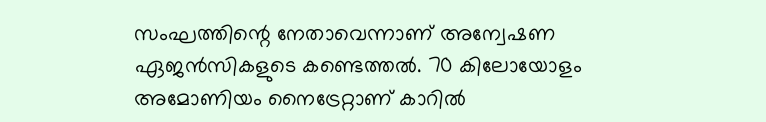സംഘത്തിന്റെ നേതാവെന്നാണ് അന്വേഷണ ഏജന്‍സികളുടെ കണ്ടെത്തല്‍. 70 കിലോയോളം അമോണിയം നൈട്രേറ്റാണ് കാറില്‍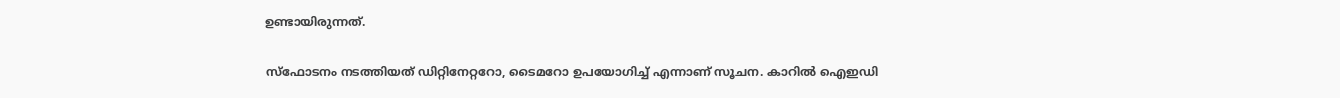ഉണ്ടായിരുന്നത്.

സ്ഫോടനം നടത്തിയത് ഡിറ്റിനേറ്ററോ, ടൈമറോ ഉപയോഗിച്ച് എന്നാണ് സൂചന. കാറില്‍ ഐഇഡി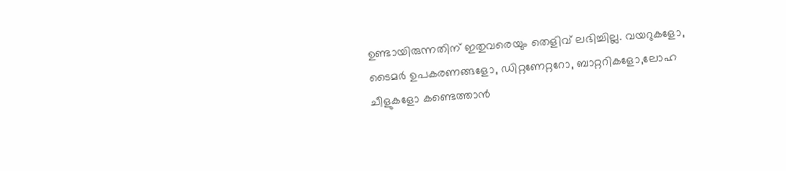ഉണ്ടായിരുന്നതിന് ഇതുവരെയും തെളിവ് ലഭിച്ചില്ല. വയറുകളോ, ടൈമര്‍ ഉപകരണങ്ങളോ, ഡിറ്റണേറ്ററോ, ബാറ്ററികളോ,ലോഹ ചീളുകളോ കണ്ടെത്താന്‍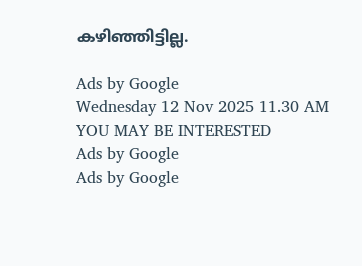കഴിഞ്ഞിട്ടില്ല.

Ads by Google
Wednesday 12 Nov 2025 11.30 AM
YOU MAY BE INTERESTED
Ads by Google
Ads by Google